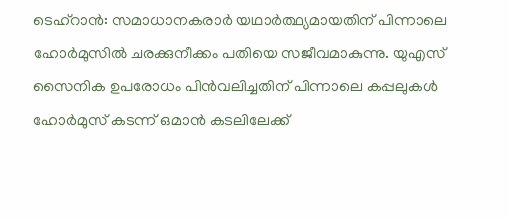ടെഹ്റാൻ: സമാധാനകരാർ യഥാർത്ഥ്യമായതിന് പിന്നാലെ ഹോർമുസിൽ ചരക്കുനീക്കം പതിയെ സജീവമാകുന്നു. യുഎസ് സൈനിക ഉപരോധം പിൻവലിച്ചതിന് പിന്നാലെ കപ്പലുകൾ ഹോർമുസ് കടന്ന് ഒമാൻ കടലിലേക്ക്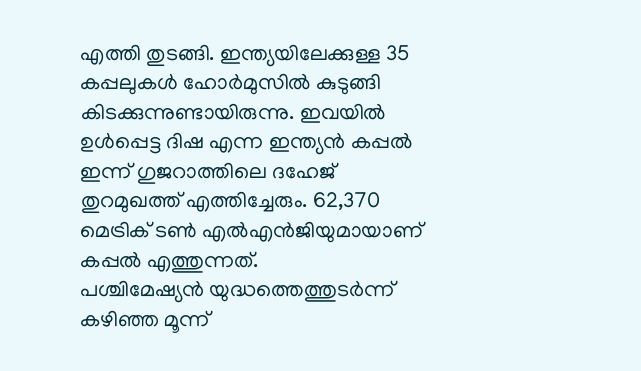എത്തി തുടങ്ങി. ഇന്ത്യയിലേക്കുള്ള 35 കപ്പലുകൾ ഹോർമുസിൽ കുടുങ്ങി കിടക്കുന്നുണ്ടായിരുന്നു. ഇവയിൽ ഉൾപ്പെട്ട ദിഷ എന്ന ഇന്ത്യൻ കപ്പൽ ഇന്ന് ഗുജറാത്തിലെ ദഹേജ് തുറമുഖത്ത് എത്തിച്ചേരും. 62,370 മെട്രിക് ടൺ എൽഎൻജിയുമായാണ് കപ്പൽ എത്തുന്നത്.
പശ്ചിമേഷ്യൻ യുദ്ധത്തെത്തുടർന്ന് കഴിഞ്ഞ മൂന്ന്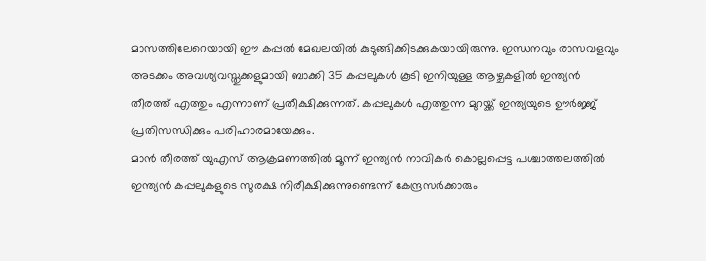മാസത്തിലേറെയായി ഈ കപ്പൽ മേഖലയിൽ കുടുങ്ങിക്കിടക്കുകയായിരുന്നു. ഇന്ധനവും രാസവളവും അടക്കം അവശ്യവസ്തുക്കളുമായി ബാക്കി 35 കപ്പലുകൾ കൂടി ഇനിയുള്ള ആഴ്ചകളിൽ ഇന്ത്യൻ തീരത്ത് എത്തും എന്നാണ് പ്രതീക്ഷിക്കുന്നത്. കപ്പലുകൾ എത്തുന്ന മുറയ്ക്ക് ഇന്ത്യയുടെ ഊർജ്ജ് പ്രതിസന്ധിക്കും പരിഹാരമായേക്കും.
മാൻ തീരത്ത് യുഎസ് ആക്രമണത്തിൽ മൂന്ന് ഇന്ത്യൻ നാവികർ കൊല്ലപ്പെട്ട പശ്ചാത്തലത്തിൽ ഇന്ത്യൻ കപ്പലുകളുടെ സുരക്ഷ നിരീക്ഷിക്കുന്നുണ്ടെന്ന് കേന്ദ്രസർക്കാരും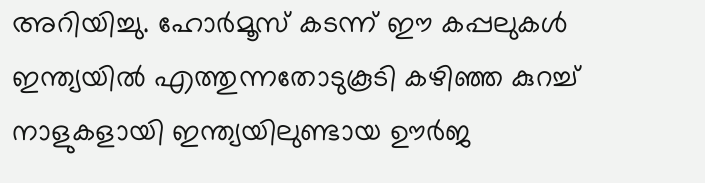അറിയിച്ചു. ഹോർമൂസ് കടന്ന് ഈ കപ്പലുകൾ ഇന്ത്യയിൽ എത്തുന്നതോടുകൂടി കഴിഞ്ഞ കുറച്ച് നാളുകളായി ഇന്ത്യയിലുണ്ടായ ഊർജ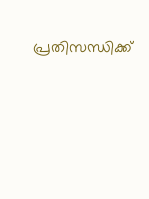പ്രതിസന്ധിക്ക്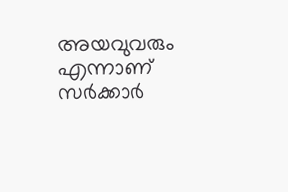അയവുവരും എന്നാണ് സർക്കാർ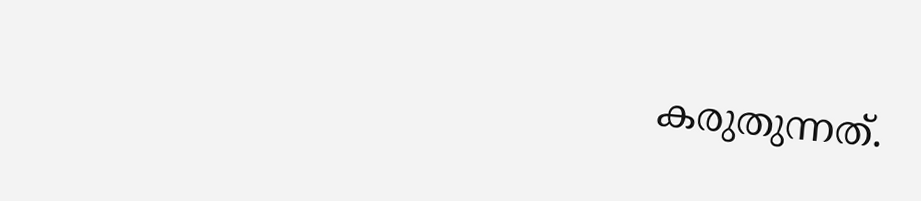കരുതുന്നത്.